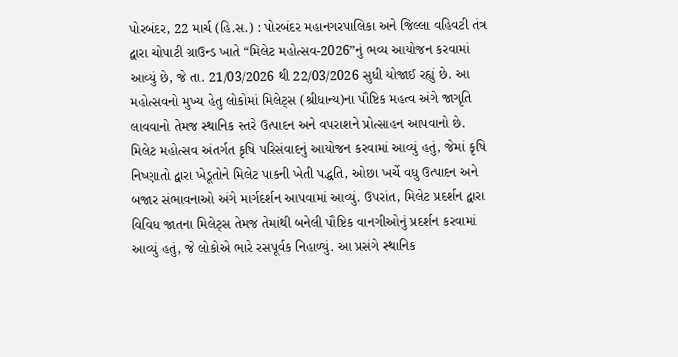પોરબંદર, 22 માર્ચ (હિ.સ.) : પોરબંદર મહાનગરપાલિકા અને જિલ્લા વહિવટી તંત્ર દ્વારા ચોપાટી ગ્રાઉન્ડ ખાતે “મિલેટ મહોત્સવ-2026”નું ભવ્ય આયોજન કરવામાં આવ્યું છે, જે તા. 21/03/2026 થી 22/03/2026 સુધી યોજાઈ રહ્યું છે. આ મહોત્સવનો મુખ્ય હેતુ લોકોમાં મિલેટ્સ (શ્રીધાન્ય)ના પૌષ્ટિક મહત્વ અંગે જાગૃતિ લાવવાનો તેમજ સ્થાનિક સ્તરે ઉત્પાદન અને વપરાશને પ્રોત્સાહન આપવાનો છે. મિલેટ મહોત્સવ અંતર્ગત કૃષિ પરિસંવાદનું આયોજન કરવામાં આવ્યું હતું, જેમાં કૃષિ નિષ્ણાતો દ્વારા ખેડૂતોને મિલેટ પાકની ખેતી પદ્ધતિ, ઓછા ખર્ચે વધુ ઉત્પાદન અને બજાર સંભાવનાઓ અંગે માર્ગદર્શન આપવામાં આવ્યું. ઉપરાંત, મિલેટ પ્રદર્શન દ્વારા વિવિધ જાતના મિલેટ્સ તેમજ તેમાંથી બનેલી પૌષ્ટિક વાનગીઓનું પ્રદર્શન કરવામાં આવ્યું હતું, જે લોકોએ ભારે રસપૂર્વક નિહાળ્યું. આ પ્રસંગે સ્થાનિક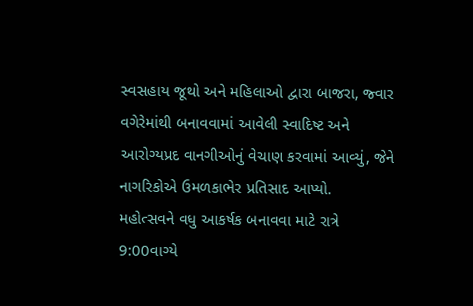સ્વસહાય જૂથો અને મહિલાઓ દ્વારા બાજરા, જ્વાર વગેરેમાંથી બનાવવામાં આવેલી સ્વાદિષ્ટ અને આરોગ્યપ્રદ વાનગીઓનું વેચાણ કરવામાં આવ્યું, જેને નાગરિકોએ ઉમળકાભેર પ્રતિસાદ આપ્યો.
મહોત્સવને વધુ આકર્ષક બનાવવા માટે રાત્રે 9:00વાગ્યે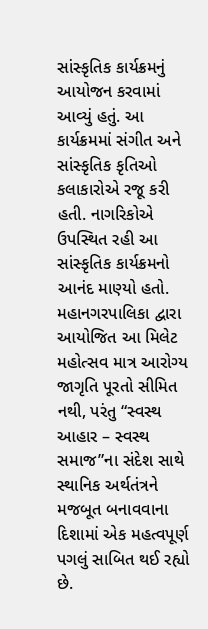સાંસ્કૃતિક કાર્યક્રમનું આયોજન કરવામાં આવ્યું હતું. આ કાર્યક્રમમાં સંગીત અને સાંસ્કૃતિક કૃતિઓ કલાકારોએ રજૂ કરી હતી. નાગરિકોએ ઉપસ્થિત રહી આ સાંસ્કૃતિક કાર્યક્રમનો આનંદ માણ્યો હતો. મહાનગરપાલિકા દ્વારા આયોજિત આ મિલેટ મહોત્સવ માત્ર આરોગ્ય જાગૃતિ પૂરતો સીમિત નથી, પરંતુ “સ્વસ્થ આહાર – સ્વસ્થ સમાજ”ના સંદેશ સાથે સ્થાનિક અર્થતંત્રને મજબૂત બનાવવાના દિશામાં એક મહત્વપૂર્ણ પગલું સાબિત થઈ રહ્યો છે.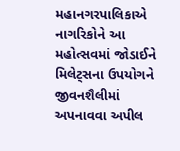મહાનગરપાલિકાએ નાગરિકોને આ મહોત્સવમાં જોડાઈને મિલેટ્સના ઉપયોગને જીવનશૈલીમાં અપનાવવા અપીલ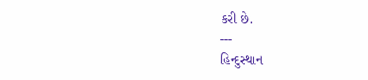કરી છે.
---
હિન્દુસ્થાન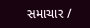સમાચાર /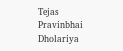Tejas Pravinbhai Dholariya